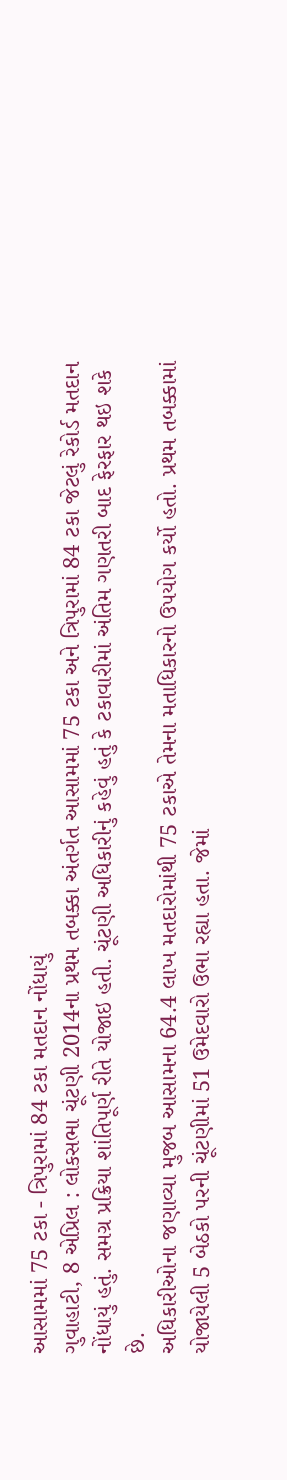આસામમાં 75 ટકા - ત્રિપુરામાં 84 ટકા મતદાન નોંધાયું
ગુવાહાટી, 8 એપ્રિલ : લોકસભા ચૂંટણી 2014ના પ્રથમ તબક્કા અંતર્ગત આસામમાં 75 ટકા અને ત્રિપુરામાં 84 ટકા જેટલું રેકોર્ડ મતદાન નોંધાયું હતું. સમગ્ર પ્રક્રિયા શાંતિપૂર્ણ રીતે યોજાઇ હતી. ચૂંટણી અધિકારીનું કહેવું હતું કે ટકાવારીમાં અંતિમ ગણતરી બાદ ફેરફાર થઇ શકે છે.
અધિકારીઓના જણાવ્યા મુજબ આસામના 64.4 લાખ મતદારોમાંથી 75 ટકાએ તેમના મતાધિકારનો ઉપયોગ કર્યો હતો. પ્રથમ તબક્કામાં યોજાયેલી 5 બેઠકો પરની ચૂંટણીમાં 51 ઉમેદવારો ઉભા રહ્યા હતા. જેમાં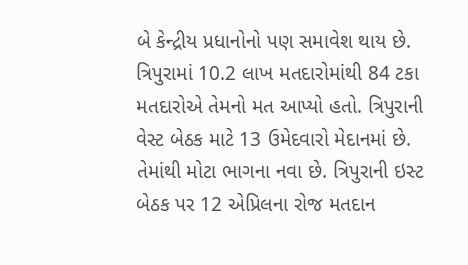બે કેન્દ્રીય પ્રધાનોનો પણ સમાવેશ થાય છે.
ત્રિપુરામાં 10.2 લાખ મતદારોમાંથી 84 ટકા મતદારોએ તેમનો મત આપ્યો હતો. ત્રિપુરાની વેસ્ટ બેઠક માટે 13 ઉમેદવારો મેદાનમાં છે. તેમાંથી મોટા ભાગના નવા છે. ત્રિપુરાની ઇસ્ટ બેઠક પર 12 એપ્રિલના રોજ મતદાન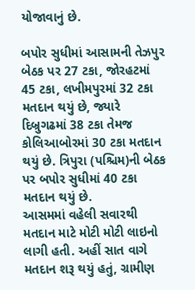યોજાવાનું છે.

બપોર સુધીમાં આસામની તેઝપુર બેઠક પર 27 ટકા, જોરહટમાં 45 ટકા, લખીમપુરમાં 32 ટકા મતદાન થયું છે, જ્યારે દિબ્રુગઢમાં 38 ટકા તેમજ કોલિઆબોરમાં 30 ટકા મતદાન થયું છે. ત્રિપુરા (પશ્ચિમ)ની બેઠક પર બપોર સુધીમાં 40 ટકા મતદાન થયું છે.
આસમમાં વહેલી સવારથી મતદાન માટે મોટી મોટી લાઇનો લાગી હતી. અહીં સાત વાગે મતદાન શરૂ થયું હતું, ગ્રામીણ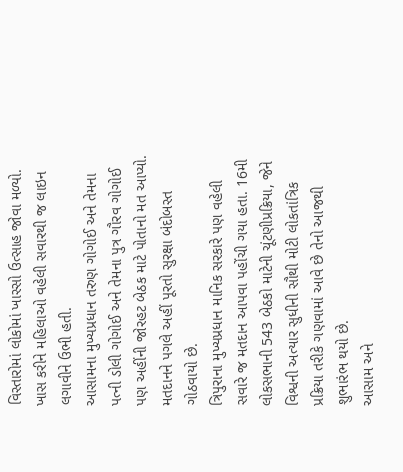વિસ્તારોમાં લોકોમાં ખાસ્સો ઉત્સાહ જોવા મળ્યો. ખાસ કરીને મહિલાઓ વહેલી સવારથી જ લાઇન લગાવીને ઉભી હતી.
આસામના મુખ્યપ્રધાન તરુણ ગોગોઈ અને તેમના પત્ની ડોલી ગોગોઈ અને તેમના પુત્ર ગૌરવ ગોગોઈ પણ અહીંની જોરહટ બેઠક માટે પોતાનો મત આપ્યો. મતદાનને પગલે અહીં પૂરતો સુરક્ષા બંદોબસ્ત ગોઠવાયો છે.
ત્રિપુરાના મુખ્યપ્રધાન માનિક સરકારે પણ વહેલી સવારે જ મતદાન આપવા પહોંચી ગયા હતા. 16મી લોકસભાની 543 બેઠકો માટેની ચૂંટણીપ્રક્રિયા, જેને વિશ્વની અત્યાર સુધીની સૌથી મોટી લોકતાંત્રિક પ્રક્રિયા તરીકે ગણવામાં આવે છે તેનો આજથી શુભારંભ થયો છે.
આસામ અને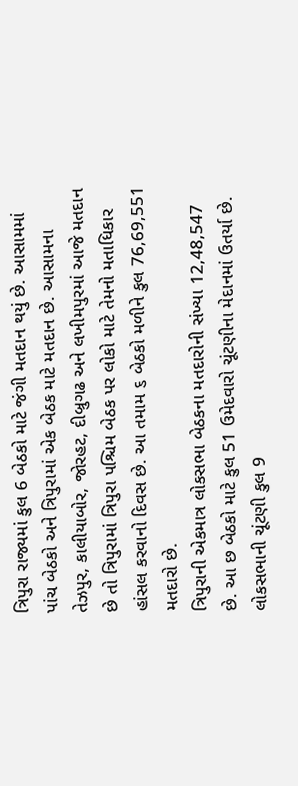ત્રિપુરા રાજ્યમાં કુલ 6 બેઠકો માટે જંગી મતદાન થયું છે. આસામમાં પાંચ બેઠકો અને ત્રિપુરામાં એક બેઠક માટે મતદાન છે. આસામના તેઝપુર, કાલીયાબોર, જોરહટ, દીબ્રુગઢ અને લખીમપુરમાં આજે મતદાન છે તો ત્રિપુરામાં ત્રિપુરા પશ્ચિમ બેઠક પર લોકો માટે તેમનો મતાધિકાર હાંસલ કરવાનો દિવસ છે. આ તમામ ૬ બેઠકો મળીને કુલ 76,69,551 મતદારો છે.
ત્રિપુરાની એકમાત્ર લોકસભા બેઠકના મતદારોની સંખ્યા 12,48,547 છે. આ છ બેઠકો માટે કુલ 51 ઉમેદવારો ચૂંટણીના મેદાનમાં ઉતર્યા છે. લોકસભાની ચૂંટણી કુલ 9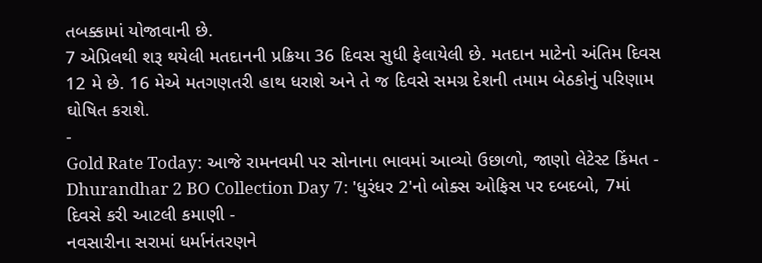તબક્કામાં યોજાવાની છે.
7 એપ્રિલથી શરૂ થયેલી મતદાનની પ્રક્રિયા 36 દિવસ સુધી ફેલાયેલી છે. મતદાન માટેનો અંતિમ દિવસ 12 મે છે. 16 મેએ મતગણતરી હાથ ધરાશે અને તે જ દિવસે સમગ્ર દેશની તમામ બેઠકોનું પરિણામ ઘોષિત કરાશે.
-
Gold Rate Today: આજે રામનવમી પર સોનાના ભાવમાં આવ્યો ઉછાળો, જાણો લેટેસ્ટ કિંમત -
Dhurandhar 2 BO Collection Day 7: 'ધુરંધર 2'નો બોક્સ ઓફિસ પર દબદબો, 7માં દિવસે કરી આટલી કમાણી -
નવસારીના સરામાં ધર્માનંતરણને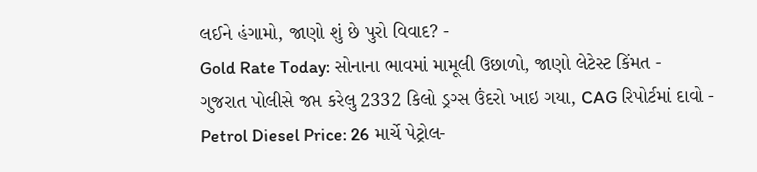લઈને હંગામો, જાણો શું છે પુરો વિવાદ? -
Gold Rate Today: સોનાના ભાવમાં મામૂલી ઉછાળો, જાણો લેટેસ્ટ કિંમત -
ગુજરાત પોલીસે જપ્ત કરેલુ 2332 કિલો ડ્રગ્સ ઉંદરો ખાઇ ગયા, CAG રિપોર્ટમાં દાવો -
Petrol Diesel Price: 26 માર્ચે પેટ્રોલ-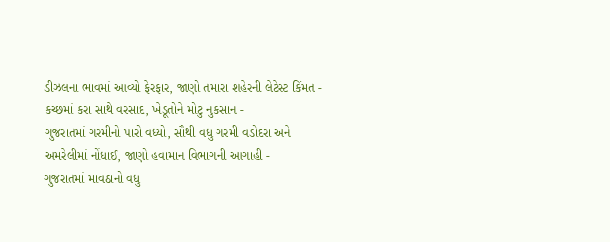ડીઝલના ભાવમાં આવ્યો ફેરફાર, જાણો તમારા શહેરની લેટેસ્ટ કિંમત -
કચ્છમાં કરા સાથે વરસાદ, ખેડૂતોને મોટુ નુકસાન -
ગુજરાતમાં ગરમીનો પારો વધ્યો, સૌથી વધુ ગરમી વડોદરા અને અમરેલીમાં નોંધાઈ, જાણો હવામાન વિભાગની આગાહી -
ગુજરાતમાં માવઠાનો વધુ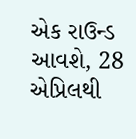એક રાઉન્ડ આવશે, 28 એપ્રિલથી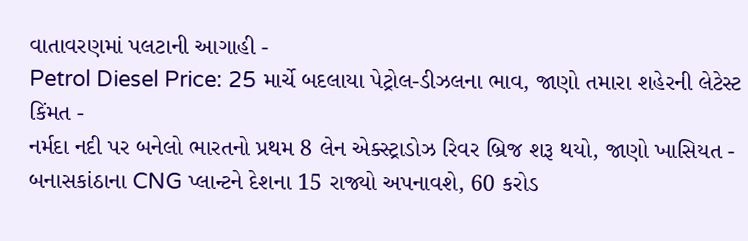વાતાવરણમાં પલટાની આગાહી -
Petrol Diesel Price: 25 માર્ચે બદલાયા પેટ્રોલ-ડીઝલના ભાવ, જાણો તમારા શહેરની લેટેસ્ટ કિંમત -
નર્મદા નદી પર બનેલો ભારતનો પ્રથમ 8 લેન એક્સ્ટ્રાડોઝ રિવર બ્રિજ શરૂ થયો, જાણો ખાસિયત -
બનાસકાંઠાના CNG પ્લાન્ટને દેશના 15 રાજ્યો અપનાવશે, 60 કરોડ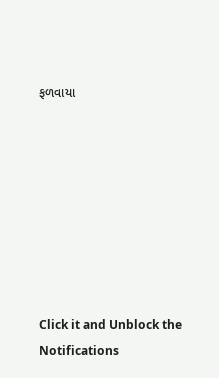ફળવાયા








Click it and Unblock the Notifications